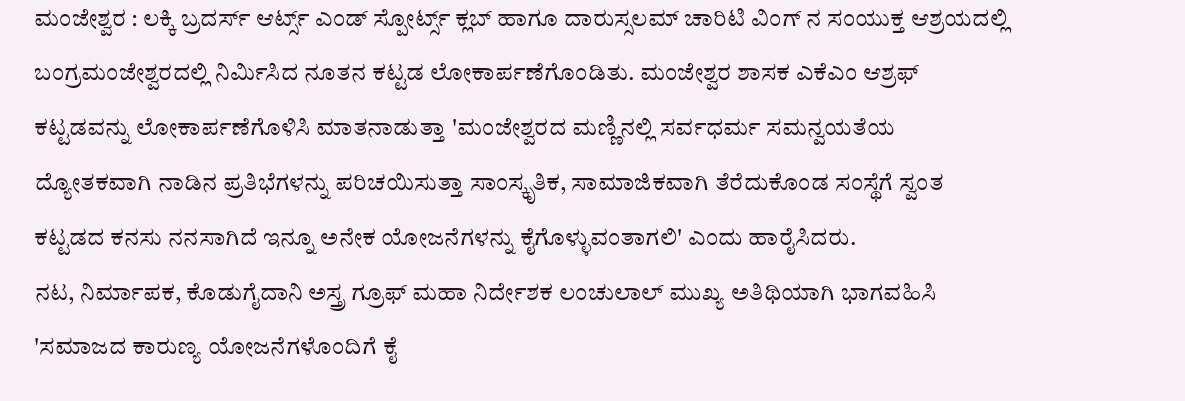ಮಂಜೇಶ್ವರ : ಲಕ್ಕಿ ಬ್ರದರ್ಸ್ ಆರ್ಟ್ಸ್ ಎಂಡ್ ಸ್ಪೋರ್ಟ್ಸ್ ಕ್ಲಬ್ ಹಾಗೂ ದಾರುಸ್ಸಲಮ್ ಚಾರಿಟಿ ವಿಂಗ್ ನ ಸಂಯುಕ್ತ ಆಶ್ರಯದಲ್ಲಿ ಬಂಗ್ರಮಂಜೇಶ್ವರದಲ್ಲಿ ನಿರ್ಮಿಸಿದ ನೂತನ ಕಟ್ಟಡ ಲೋಕಾರ್ಪಣೆಗೊಂಡಿತು. ಮಂಜೇಶ್ವರ ಶಾಸಕ ಎಕೆಎಂ ಆಶ್ರಫ್ ಕಟ್ಟಡವನ್ನು ಲೋಕಾರ್ಪಣೆಗೊಳಿಸಿ ಮಾತನಾಡುತ್ತಾ 'ಮಂಜೇಶ್ವರದ ಮಣ್ಣಿನಲ್ಲಿ ಸರ್ವಧರ್ಮ ಸಮನ್ವಯತೆಯ ದ್ಯೋತಕವಾಗಿ ನಾಡಿನ ಪ್ರತಿಭೆಗಳನ್ನು ಪರಿಚಯಿಸುತ್ತಾ ಸಾಂಸ್ಕೃತಿಕ, ಸಾಮಾಜಿಕವಾಗಿ ತೆರೆದುಕೊಂಡ ಸಂಸ್ಥೆಗೆ ಸ್ವಂತ ಕಟ್ಟಡದ ಕನಸು ನನಸಾಗಿದೆ ಇನ್ನೂ ಅನೇಕ ಯೋಜನೆಗಳನ್ನು ಕೈಗೊಳ್ಳುವಂತಾಗಲಿ' ಎಂದು ಹಾರೈಸಿದರು.
ನಟ, ನಿರ್ಮಾಪಕ, ಕೊಡುಗೈದಾನಿ ಅಸ್ತ್ರ ಗ್ರೂಫ್ ಮಹಾ ನಿರ್ದೇಶಕ ಲಂಚುಲಾಲ್ ಮುಖ್ಯ ಅತಿಥಿಯಾಗಿ ಭಾಗವಹಿಸಿ 'ಸಮಾಜದ ಕಾರುಣ್ಯ ಯೋಜನೆಗಳೊಂದಿಗೆ ಕೈ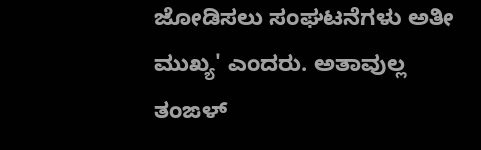ಜೋಡಿಸಲು ಸಂಘಟನೆಗಳು ಅತೀ ಮುಖ್ಯ' ಎಂದರು. ಅತಾವುಲ್ಲ ತಂಙಳ್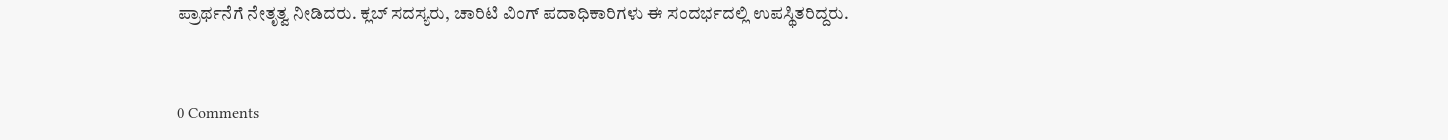ಪ್ರಾರ್ಥನೆಗೆ ನೇತೃತ್ವ ನೀಡಿದರು. ಕ್ಲಬ್ ಸದಸ್ಯರು, ಚಾರಿಟಿ ವಿಂಗ್ ಪದಾಧಿಕಾರಿಗಳು ಈ ಸಂದರ್ಭದಲ್ಲಿ ಉಪಸ್ಥಿತರಿದ್ದರು.


0 Comments